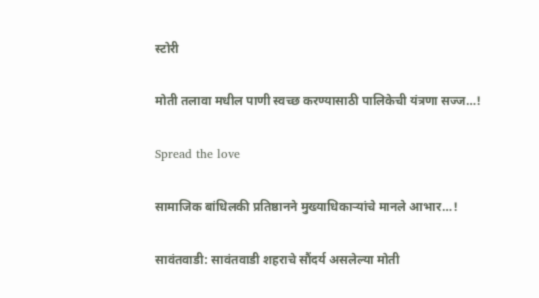स्टोरी

मोती तलावा मधील पाणी स्वच्छ करण्यासाठी पालिकेची यंत्रणा सज्ज…!

Spread the love

सामाजिक बांधिलकी प्रतिष्ठानने मुख्याधिकाऱ्यांचे मानले आभार…!

सावंतवाडी: सावंतवाडी शहराचे सौंदर्य असलेल्या मोती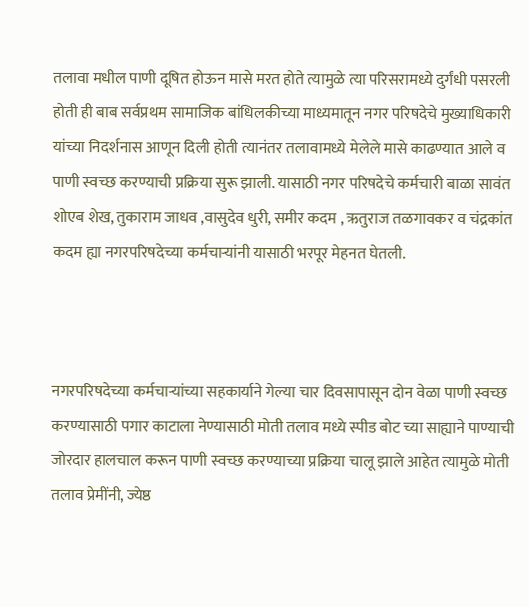तलावा मधील पाणी दूषित होऊन मासे मरत होते त्यामुळे त्या परिसरामध्ये दुर्गंधी पसरली होती ही बाब सर्वप्रथम सामाजिक बांधिलकीच्या माध्यमातून नगर परिषदेचे मुख्याधिकारी यांच्या निदर्शनास आणून दिली होती त्यानंतर तलावामध्ये मेलेले मासे काढण्यात आले व पाणी स्वच्छ करण्याची प्रक्रिया सुरू झाली. यासाठी नगर परिषदेचे कर्मचारी बाळा सावंत शोएब शेख, तुकाराम जाधव ,वासुदेव धुरी, समीर कदम , ऋतुराज तळगावकर व चंद्रकांत कदम ह्या नगरपरिषदेच्या कर्मचाऱ्यांनी यासाठी भरपूर मेहनत घेतली.



नगरपरिषदेच्या कर्मचाऱ्यांच्या सहकार्याने गेल्या चार दिवसापासून दोन वेळा पाणी स्वच्छ करण्यासाठी पगार काटाला नेण्यासाठी मोती तलाव मध्ये स्पीड बोट च्या साह्याने पाण्याची जोरदार हालचाल करून पाणी स्वच्छ करण्याच्या प्रक्रिया चालू झाले आहेत त्यामुळे मोती तलाव प्रेमींनी, ज्येष्ठ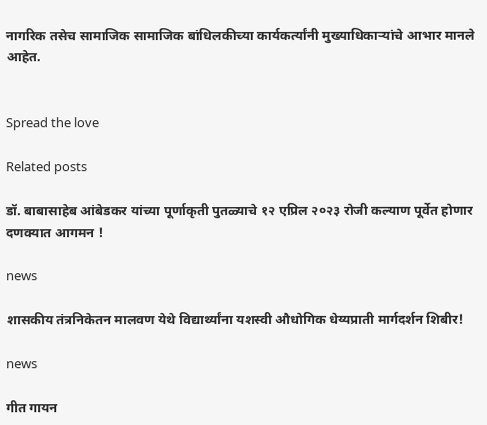नागरिक तसेच सामाजिक सामाजिक बांधिलकीच्या कार्यकर्त्यांनी मुख्याधिकाऱ्यांचे आभार मानले आहेत.


Spread the love

Related posts

डॉ. बाबासाहेब आंबेडकर यांच्या पूर्णाकृती पुतळ्याचे १२ एप्रिल २०२३ रोजी कल्याण पूर्वेत होणार दणक्यात आगमन !

news

शासकीय तंत्रनिकेतन मालवण येथे विद्यार्थ्यांना यशस्वी औधोगिक धेय्यप्राती मार्गदर्शन शिबीर!

news

गीत गायन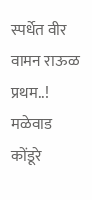स्पर्धेत वीर वामन राऊळ प्रथम..! मळेवाड कोंडूरे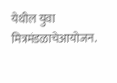येथील युवा मित्रमंडळाचेआयोजन.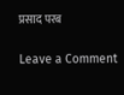प्रसाद परब

Leave a Comment